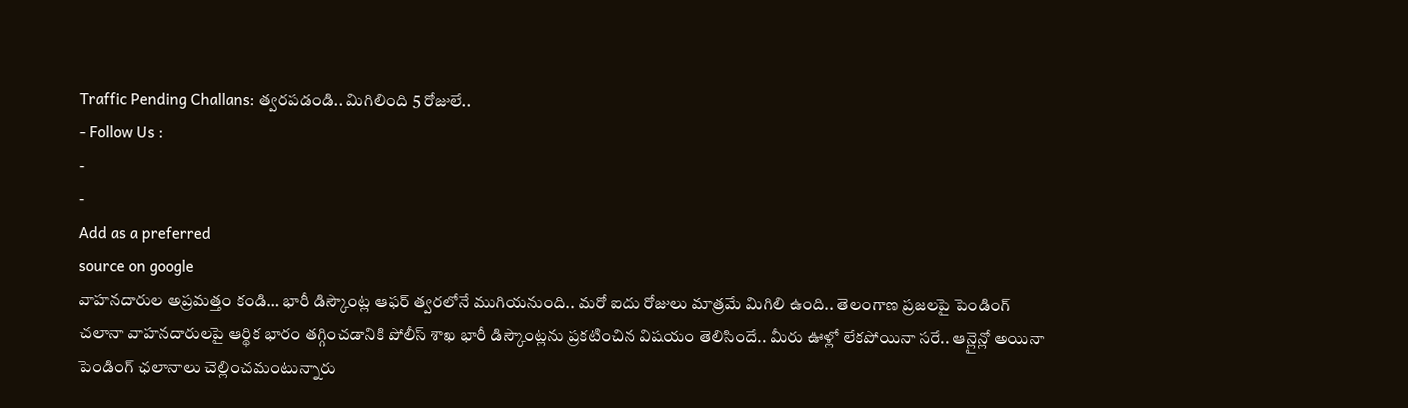Traffic Pending Challans: త్వరపడండి.. మిగిలింది 5 రోజులే..
- Follow Us :
-
-
Add as a preferred
source on google
వాహనదారుల అప్రమత్తం కండి… భారీ డిస్కౌంట్ల ఆఫర్ త్వరలోనే ముగియనుంది.. మరో ఐదు రోజులు మాత్రమే మిగిలి ఉంది.. తెలంగాణ ప్రజలపై పెండింగ్ చలానా వాహనదారులపై ఆర్థిక భారం తగ్గించడానికి పోలీస్ శాఖ భారీ డిస్కౌంట్లను ప్రకటించిన విషయం తెలిసిందే.. మీరు ఊళ్లో లేకపోయినా సరే.. ఆన్లైన్లో అయినా పెండింగ్ ఛలానాలు చెల్లించమంటున్నారు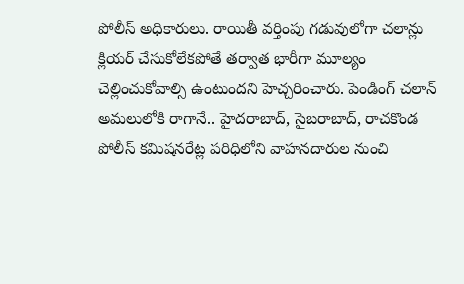పోలీస్ అధికారులు. రాయితీ వర్తింపు గడువులోగా చలాన్లు క్లియర్ చేసుకోలేకపోతే తర్వాత భారీగా మూల్యం చెల్లించుకోవాల్సి ఉంటుందని హెచ్చరించారు. పెండింగ్ చలాన్ అమలులోకి రాగానే.. హైదరాబాద్, సైబరాబాద్, రాచకొండ పోలీస్ కమిషనరేట్ల పరిధిలోని వాహనదారుల నుంచి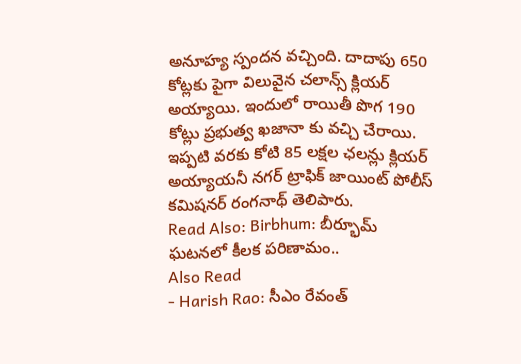అనూహ్య స్పందన వచ్చింది. దాదాపు 650 కోట్లకు పైగా విలువైన చలాన్స్ క్లియర్ అయ్యాయి. ఇందులో రాయితీ పొగ 190 కోట్లు ప్రభుత్వ ఖజానా కు వచ్చి చేరాయి. ఇప్పటి వరకు కోటి 85 లక్షల ఛలన్లు క్లియర్ అయ్యాయనీ నగర్ ట్రాఫిక్ జాయింట్ పోలీస్ కమిషనర్ రంగనాథ్ తెలిపారు.
Read Also: Birbhum: బీర్భూమ్ ఘటనలో కీలక పరిణామం..
Also Read
- Harish Rao: సీఎం రేవంత్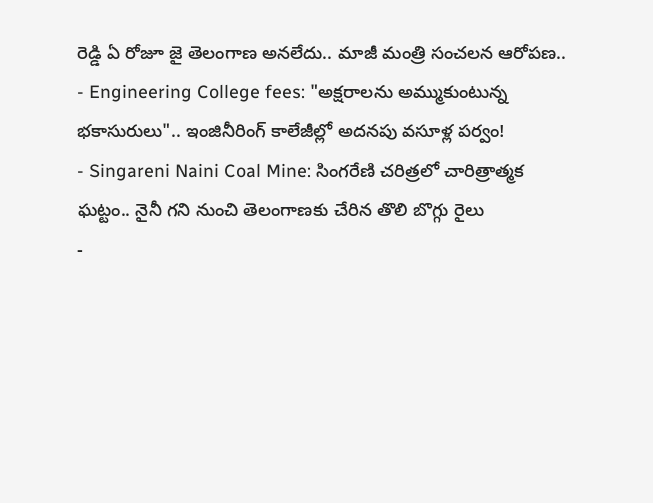రెడ్డి ఏ రోజూ జై తెలంగాణ అనలేదు.. మాజీ మంత్రి సంచలన ఆరోపణ..
- Engineering College fees: "అక్షరాలను అమ్ముకుంటున్న భకాసురులు".. ఇంజినీరింగ్ కాలేజీల్లో అదనపు వసూళ్ల పర్వం!
- Singareni Naini Coal Mine: సింగరేణి చరిత్రలో చారిత్రాత్మక ఘట్టం.. నైనీ గని నుంచి తెలంగాణకు చేరిన తొలి బొగ్గు రైలు
-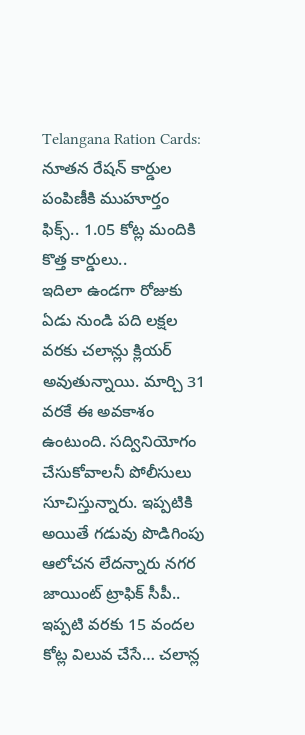Telangana Ration Cards: నూతన రేషన్ కార్డుల పంపిణీకి ముహూర్తం ఫిక్స్.. 1.05 కోట్ల మందికి కొత్త కార్డులు..
ఇదిలా ఉండగా రోజుకు ఏడు నుండి పది లక్షల వరకు చలాన్లు క్లియర్ అవుతున్నాయి. మార్చి 31 వరకే ఈ అవకాశం ఉంటుంది. సద్వినియోగం చేసుకోవాలనీ పోలీసులు సూచిస్తున్నారు. ఇప్పటికి అయితే గడువు పొడిగింపు ఆలోచన లేదన్నారు నగర జాయింట్ ట్రాఫిక్ సీపీ.. ఇప్పటి వరకు 15 వందల కోట్ల విలువ చేసే… చలాన్ల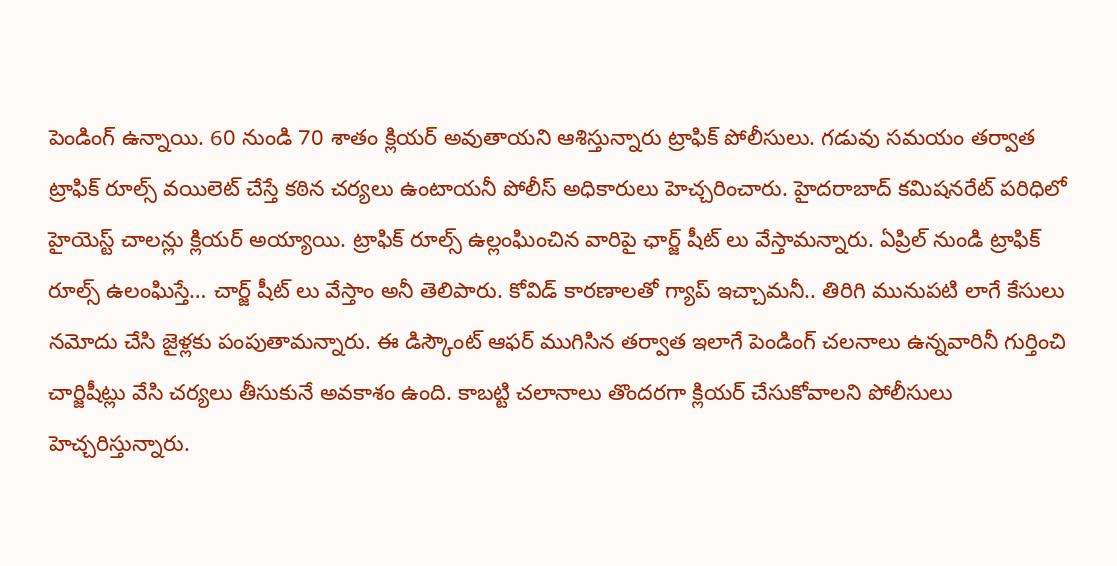పెండింగ్ ఉన్నాయి. 60 నుండి 70 శాతం క్లియర్ అవుతాయని ఆశిస్తున్నారు ట్రాఫిక్ పోలీసులు. గడువు సమయం తర్వాత ట్రాఫిక్ రూల్స్ వయిలెట్ చేస్తే కఠిన చర్యలు ఉంటాయనీ పోలీస్ అధికారులు హెచ్చరించారు. హైదరాబాద్ కమిషనరేట్ పరిధిలో హైయెస్ట్ చాలన్లు క్లియర్ అయ్యాయి. ట్రాఫిక్ రూల్స్ ఉల్లంఘించిన వారిపై ఛార్జ్ షీట్ లు వేస్తామన్నారు. ఏప్రిల్ నుండి ట్రాఫిక్ రూల్స్ ఉలంఘిస్తే… చార్జ్ షీట్ లు వేస్తాం అనీ తెలిపారు. కోవిడ్ కారణాలతో గ్యాప్ ఇచ్చామనీ.. తిరిగి మునుపటి లాగే కేసులు నమోదు చేసి జైళ్లకు పంపుతామన్నారు. ఈ డిస్కౌంట్ ఆఫర్ ముగిసిన తర్వాత ఇలాగే పెండింగ్ చలనాలు ఉన్నవారినీ గుర్తించి చార్జిషీట్లు వేసి చర్యలు తీసుకునే అవకాశం ఉంది. కాబట్టి చలానాలు తొందరగా క్లియర్ చేసుకోవాలని పోలీసులు హెచ్చరిస్తున్నారు.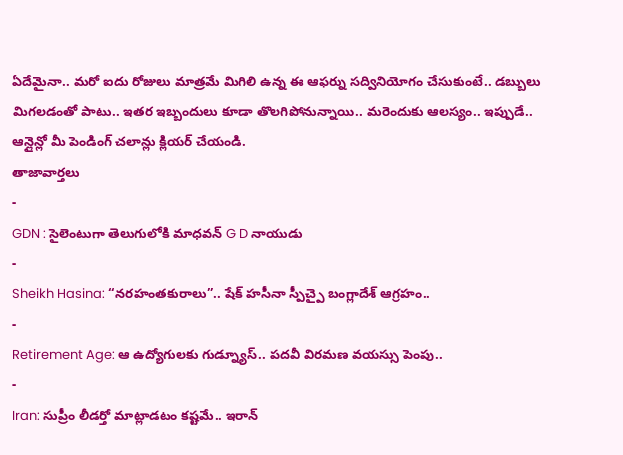ఏదేమైనా.. మరో ఐదు రోజులు మాత్రమే మిగిలి ఉన్న ఈ ఆఫర్ను సద్వినియోగం చేసుకుంటే.. డబ్బులు మిగలడంతో పాటు.. ఇతర ఇబ్బందులు కూడా తొలగిపోనున్నాయి.. మరెందుకు ఆలస్యం.. ఇప్పుడే.. ఆన్లైన్లో మీ పెండింగ్ చలాన్లు క్లియర్ చేయండి.
తాజావార్తలు
-
GDN : సైలెంటుగా తెలుగులోకి మాధవన్ G D నాయుడు
-
Sheikh Hasina: “నరహంతకురాలు”.. షేక్ హసీనా స్పీచ్పై బంగ్లాదేశ్ ఆగ్రహం..
-
Retirement Age: ఆ ఉద్యోగులకు గుడ్న్యూస్.. పదవీ విరమణ వయస్సు పెంపు..
-
Iran: సుప్రీం లీడర్తో మాట్లాడటం కష్టమే.. ఇరాన్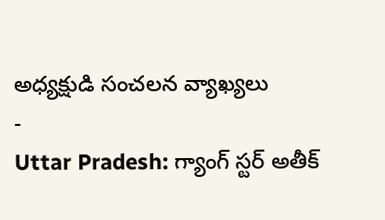అధ్యక్షుడి సంచలన వ్యాఖ్యలు
-
Uttar Pradesh: గ్యాంగ్ స్టర్ అతీక్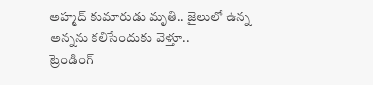అహ్మద్ కుమారుడు మృతి.. జైలులో ఉన్న అన్నను కలిసేందుకు వెళ్తూ..
ట్రెండింగ్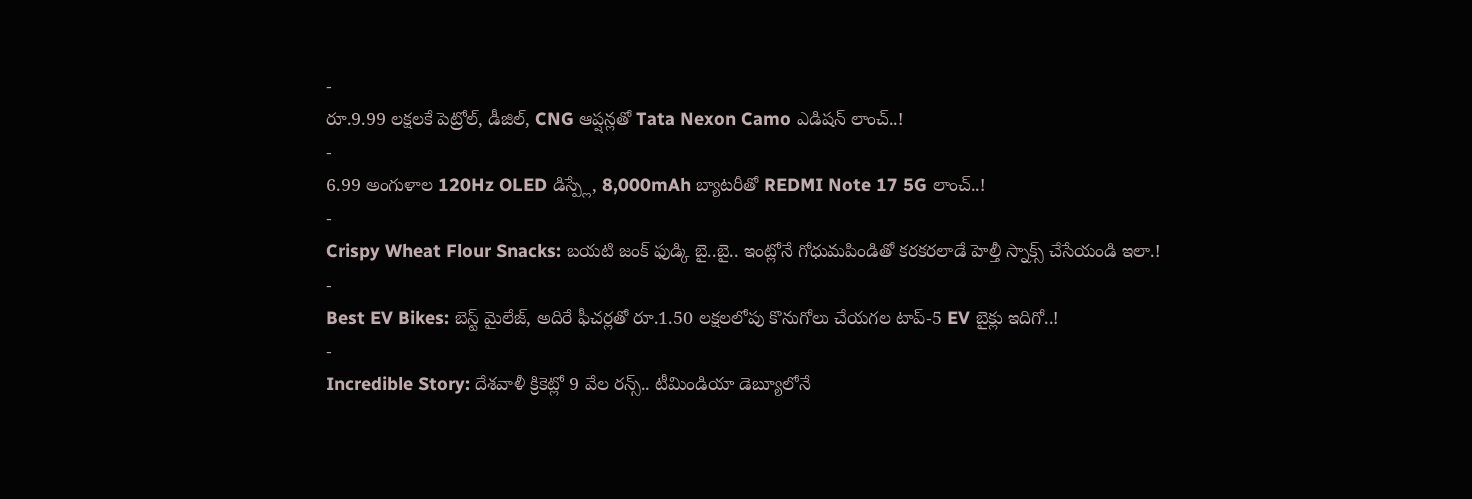-
రూ.9.99 లక్షలకే పెట్రోల్, డీజిల్, CNG ఆప్షన్లతో Tata Nexon Camo ఎడిషన్ లాంచ్..!
-
6.99 అంగుళాల 120Hz OLED డిస్ప్లే, 8,000mAh బ్యాటరీతో REDMI Note 17 5G లాంచ్..!
-
Crispy Wheat Flour Snacks: బయటి జంక్ ఫుడ్కి బై..బై.. ఇంట్లోనే గోధుమపిండితో కరకరలాడే హెల్తీ స్నాక్స్ చేసేయండి ఇలా.!
-
Best EV Bikes: బెస్ట్ మైలేజ్, అదిరే ఫీచర్లతో రూ.1.50 లక్షలలోపు కొనుగోలు చేయగల టాప్-5 EV బైక్లు ఇదిగో..!
-
Incredible Story: దేశవాళీ క్రికెట్లో 9 వేల రన్స్.. టీమిండియా డెబ్యూలోనే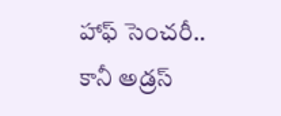హాఫ్ సెంచరీ.. కానీ అడ్రస్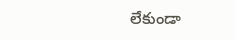లేకుండా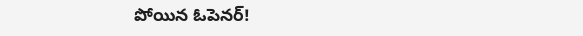పోయిన ఓపెనర్!